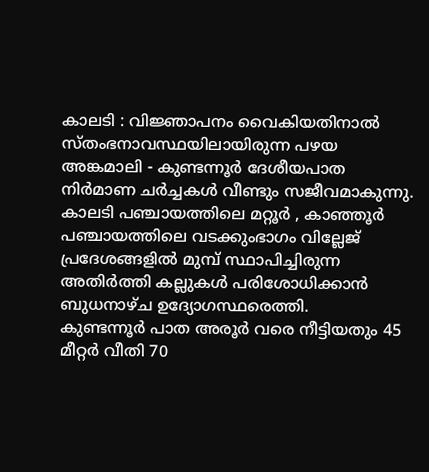കാലടി : വിജ്ഞാപനം വൈകിയതിനാൽ സ്തംഭനാവസ്ഥയിലായിരുന്ന പഴയ അങ്കമാലി - കുണ്ടന്നൂർ ദേശീയപാത നിർമാണ ചർച്ചകൾ വീണ്ടും സജീവമാകുന്നു. കാലടി പഞ്ചായത്തിലെ മറ്റൂർ , കാഞ്ഞൂർ പഞ്ചായത്തിലെ വടക്കുംഭാഗം വില്ലേജ് പ്രദേശങ്ങളിൽ മുമ്പ് സ്ഥാപിച്ചിരുന്ന അതിർത്തി കല്ലുകൾ പരിശോധിക്കാൻ ബുധനാഴ്ച ഉദ്യോഗസ്ഥരെത്തി.
കുണ്ടന്നൂർ പാത അരൂർ വരെ നീട്ടിയതും 45 മീറ്റർ വീതി 70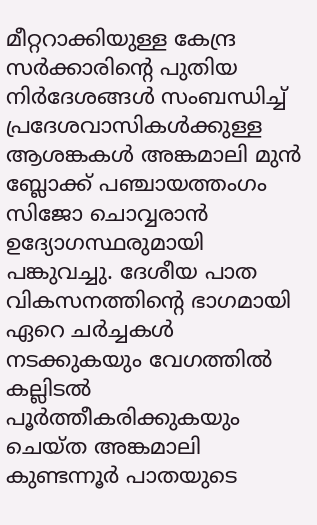മീറ്ററാക്കിയുള്ള കേന്ദ്ര സർക്കാരിന്റെ പുതിയ നിർദേശങ്ങൾ സംബന്ധിച്ച് പ്രദേശവാസികൾക്കുള്ള ആശങ്കകൾ അങ്കമാലി മുൻ ബ്ലോക്ക് പഞ്ചായത്തംഗം സിജോ ചൊവ്വരാൻ ഉദ്യോഗസ്ഥരുമായി പങ്കുവച്ചു. ദേശീയ പാത വികസനത്തിന്റെ ഭാഗമായി ഏറെ ചർച്ചകൾ നടക്കുകയും വേഗത്തിൽ കല്ലിടൽ പൂർത്തീകരിക്കുകയും ചെയ്ത അങ്കമാലി കുണ്ടന്നൂർ പാതയുടെ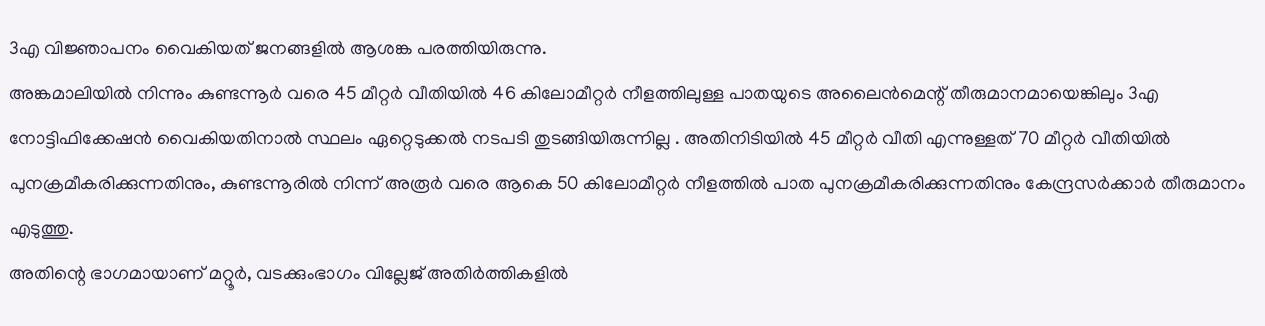3എ വിജ്ഞാപനം വൈകിയത് ജനങ്ങളിൽ ആശങ്ക പരത്തിയിരുന്നു.
അങ്കമാലിയിൽ നിന്നും കുണ്ടന്നൂർ വരെ 45 മീറ്റർ വീതിയിൽ 46 കിലോമീറ്റർ നീളത്തിലുള്ള പാതയുടെ അലൈൻമെന്റ് തീരുമാനമായെങ്കിലും 3എ നോട്ടിഫിക്കേഷൻ വൈകിയതിനാൽ സ്ഥലം ഏറ്റെടുക്കൽ നടപടി തുടങ്ങിയിരുന്നില്ല . അതിനിടിയിൽ 45 മീറ്റർ വീതി എന്നുള്ളത് 70 മീറ്റർ വീതിയിൽ പുനക്രമീകരിക്കുന്നതിനും, കുണ്ടന്നൂരിൽ നിന്ന് അരൂർ വരെ ആകെ 50 കിലോമീറ്റർ നീളത്തിൽ പാത പുനക്രമീകരിക്കുന്നതിനും കേന്ദ്രസർക്കാർ തീരുമാനം എടുത്തു.
അതിന്റെ ഭാഗമായാണ് മറ്റൂർ, വടക്കുംഭാഗം വില്ലേജ് അതിർത്തികളിൽ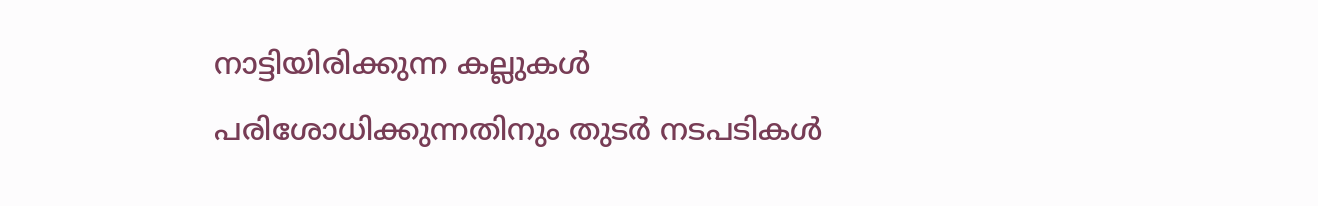നാട്ടിയിരിക്കുന്ന കല്ലുകൾ പരിശോധിക്കുന്നതിനും തുടർ നടപടികൾ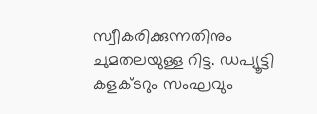സ്വീകരിക്കുന്നതിനും ചുമതലയുള്ള റിട്ട. ഡപ്യൂട്ടി കളക്ടറും സംഘവും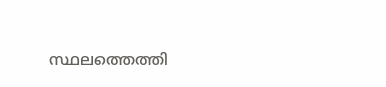സ്ഥലത്തെത്തി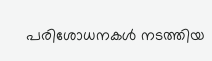പരിശോധനകൾ നടത്തിയ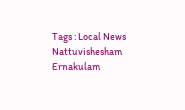Tags : Local News Nattuvishesham Ernakulam